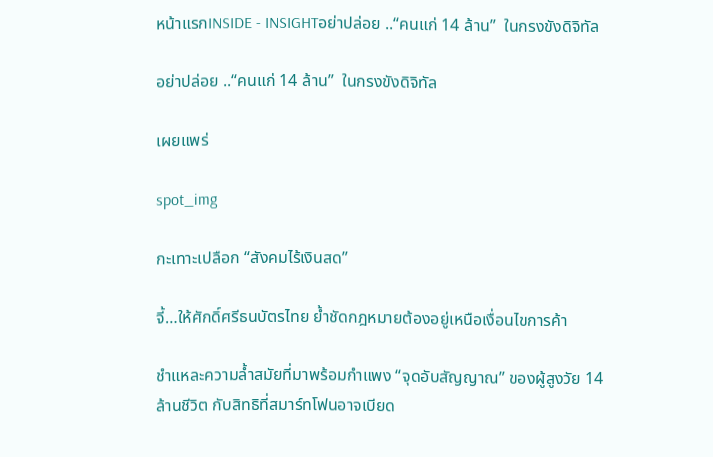หน้าแรกINSIDE - INSIGHTอย่าปล่อย ..“คนแก่ 14 ล้าน”  ในกรงขังดิจิทัล

อย่าปล่อย ..“คนแก่ 14 ล้าน”  ในกรงขังดิจิทัล

เผยแพร่

spot_img

กะเทาะเปลือก “สังคมไร้เงินสด”

จี้…ให้ศักดิ์ศรีธนบัตรไทย ย้ำชัดกฎหมายต้องอยู่เหนือเงื่อนไขการค้า

ชำแหละความล้ำสมัยที่มาพร้อมกำแพง “จุดอับสัญญาณ” ของผู้สูงวัย 14 ล้านชีวิต กับสิทธิที่สมาร์ทโฟนอาจเบียด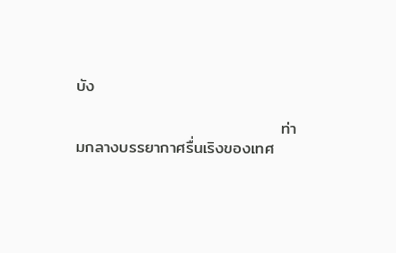บัง

                                   ท่ามกลางบรรยากาศรื่นเริงของเทศ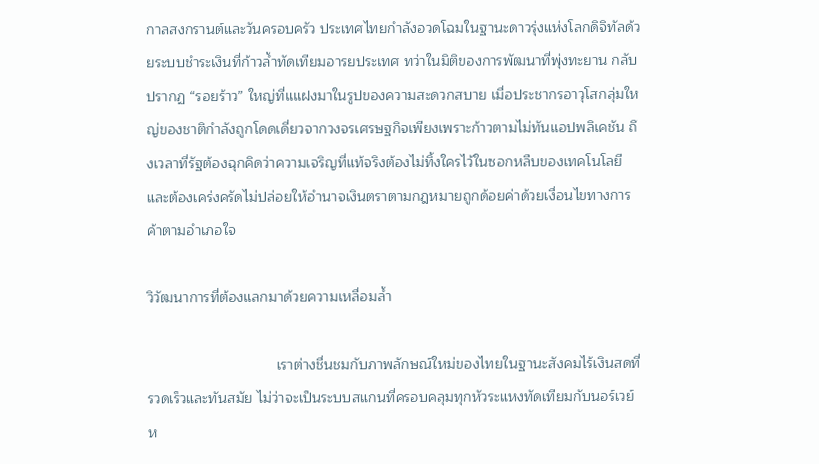กาลสงกรานต์และวันครอบครัว ประเทศไทยกำลังอวดโฉมในฐานะดาวรุ่งแห่งโลกดิจิทัลด้วยระบบชำระเงินที่ก้าวล้ำทัดเทียมอารยประเทศ ทว่าในมิติของการพัฒนาที่พุ่งทะยาน กลับปรากฏ “รอยร้าว” ใหญ่ที่แแฝงมาในรูปของความสะดวกสบาย เมื่อประชากรอาวุโสกลุ่มใหญ่ของชาติกำลังถูกโดดเดี่ยวจากวงจรเศรษฐกิจเพียงเพราะก้าวตามไม่ทันแอปพลิเคชัน ถึงเวลาที่รัฐต้องฉุกคิดว่าความเจริญที่แท้จริงต้องไม่ทิ้งใครไว้ในซอกหลืบของเทคโนโลยี และต้องเคร่งครัดไม่ปล่อยให้อำนาจเงินตราตามกฎหมายถูกด้อยค่าด้วยเงื่อนไขทางการค้าตามอำเภอใจ

วิวัฒนาการที่ต้องแลกมาด้วยความเหลื่อมล้ำ

                                เราต่างชื่นชมกับภาพลักษณ์ใหม่ของไทยในฐานะสังคมไร้เงินสดที่รวดเร็วและทันสมัย ไม่ว่าจะเป็นระบบสแกนที่ครอบคลุมทุกหัวระแหงทัดเทียมกับนอร์เวย์ ห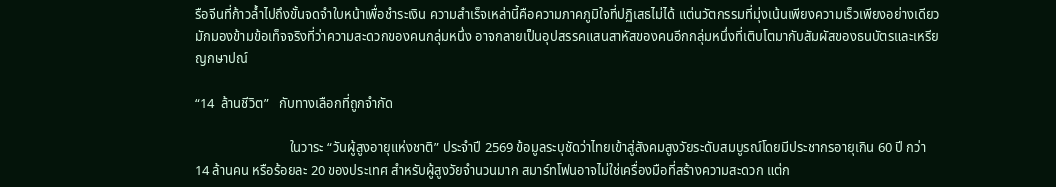รือจีนที่ก้าวล้ำไปถึงขั้นจดจำใบหน้าเพื่อชำระเงิน ความสำเร็จเหล่านี้คือความภาคภูมิใจที่ปฏิเสธไม่ได้ แต่นวัตกรรมที่มุ่งเน้นเพียงความเร็วเพียงอย่างเดียว มักมองข้ามข้อเท็จจริงที่ว่าความสะดวกของคนกลุ่มหนึ่ง อาจกลายเป็นอุปสรรคแสนสาหัสของคนอีกกลุ่มหนึ่งที่เติบโตมากับสัมผัสของธนบัตรและเหรียญกษาปณ์

“14  ล้านชีวิต”   กับทางเลือกที่ถูกจำกัด

                            ในวาระ “วันผู้สูงอายุแห่งชาติ” ประจำปี 2569 ข้อมูลระบุชัดว่าไทยเข้าสู่สังคมสูงวัยระดับสมบูรณ์โดยมีประชากรอายุเกิน 60 ปี กว่า 14 ล้านคน หรือร้อยละ 20 ของประเทศ สำหรับผู้สูงวัยจำนวนมาก สมาร์ทโฟนอาจไม่ใช่เครื่องมือที่สร้างความสะดวก แต่ก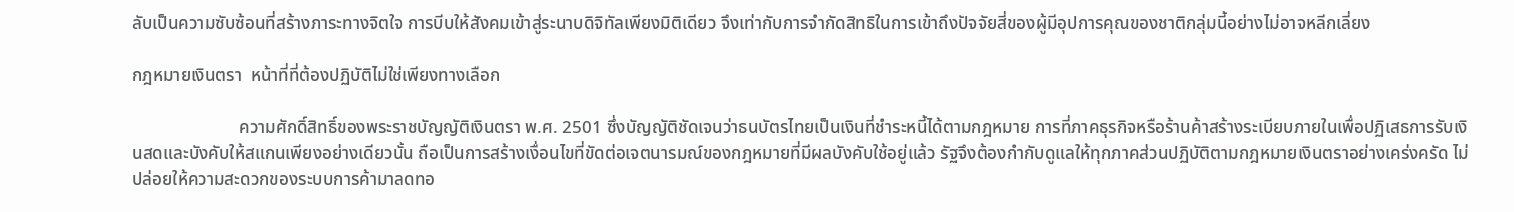ลับเป็นความซับซ้อนที่สร้างภาระทางจิตใจ การบีบให้สังคมเข้าสู่ระนาบดิจิทัลเพียงมิติเดียว จึงเท่ากับการจำกัดสิทธิในการเข้าถึงปัจจัยสี่ของผู้มีอุปการคุณของชาติกลุ่มนี้อย่างไม่อาจหลีกเลี่ยง

กฎหมายเงินตรา  หน้าที่ที่ต้องปฏิบัติไม่ใช่เพียงทางเลือก

                        ความศักดิ์สิทธิ์ของพระราชบัญญัติเงินตรา พ.ศ. 2501 ซึ่งบัญญัติชัดเจนว่าธนบัตรไทยเป็นเงินที่ชำระหนี้ได้ตามกฎหมาย การที่ภาคธุรกิจหรือร้านค้าสร้างระเบียบภายในเพื่อปฏิเสธการรับเงินสดและบังคับให้สแกนเพียงอย่างเดียวนั้น ถือเป็นการสร้างเงื่อนไขที่ขัดต่อเจตนารมณ์ของกฎหมายที่มีผลบังคับใช้อยู่แล้ว รัฐจึงต้องกำกับดูแลให้ทุกภาคส่วนปฏิบัติตามกฎหมายเงินตราอย่างเคร่งครัด ไม่ปล่อยให้ความสะดวกของระบบการค้ามาลดทอ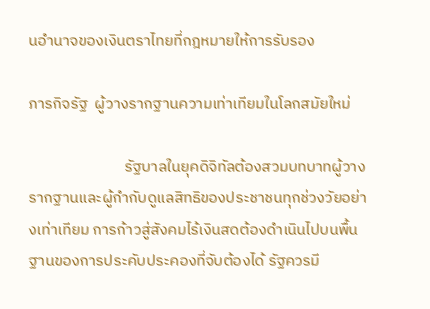นอำนาจของเงินตราไทยที่กฎหมายให้การรับรอง

ภารกิจรัฐ  ผู้วางรากฐานความเท่าเทียมในโลกสมัยใหม่

                           รัฐบาลในยุคดิจิทัลต้องสวมบทบาทผู้วางรากฐานและผู้กำกับดูแลสิทธิของประชาชนทุกช่วงวัยอย่างเท่าเทียม การก้าวสู่สังคมไร้เงินสดต้องดำเนินไปบนพื้นฐานของการประคับประคองที่จับต้องได้ รัฐควรมี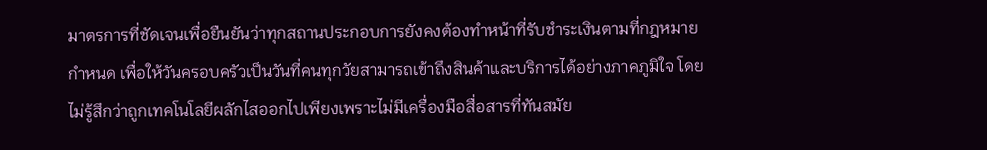มาตรการที่ชัดเจนเพื่อยืนยันว่าทุกสถานประกอบการยังคงต้องทำหน้าที่รับชำระเงินตามที่กฎหมายกำหนด เพื่อให้วันครอบครัวเป็นวันที่คนทุกวัยสามารถเข้าถึงสินค้าและบริการได้อย่างภาคภูมิใจ โดยไม่รู้สึกว่าถูกเทคโนโลยีผลักไสออกไปเพียงเพราะไม่มีเครื่องมือสื่อสารที่ทันสมัย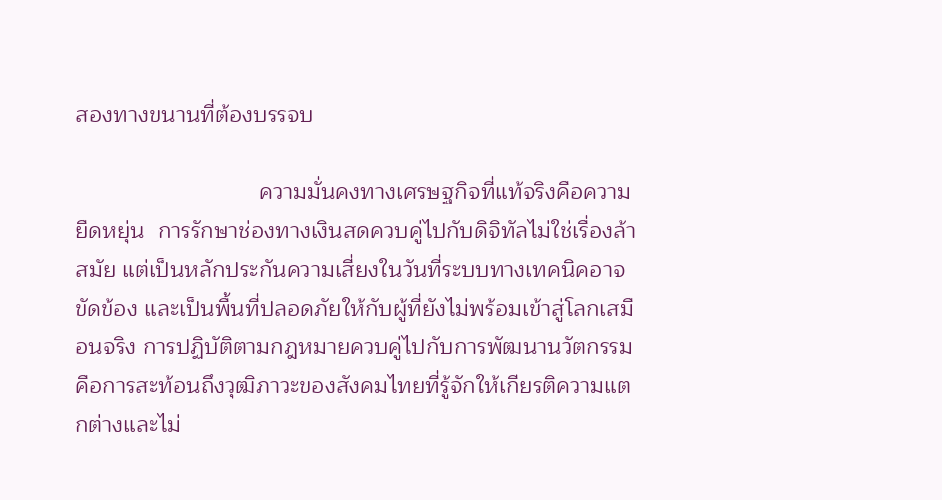สองทางขนานที่ต้องบรรจบ

                             ความมั่นคงทางเศรษฐกิจที่แท้จริงคือความยืดหยุ่น  การรักษาช่องทางเงินสดควบคู่ไปกับดิจิทัลไม่ใช่เรื่องล้าสมัย แต่เป็นหลักประกันความเสี่ยงในวันที่ระบบทางเทคนิคอาจขัดข้อง และเป็นพื้นที่ปลอดภัยให้กับผู้ที่ยังไม่พร้อมเข้าสู่โลกเสมือนจริง การปฏิบัติตามกฎหมายควบคู่ไปกับการพัฒนานวัตกรรม คือการสะท้อนถึงวุฒิภาวะของสังคมไทยที่รู้จักให้เกียรติความแตกต่างและไม่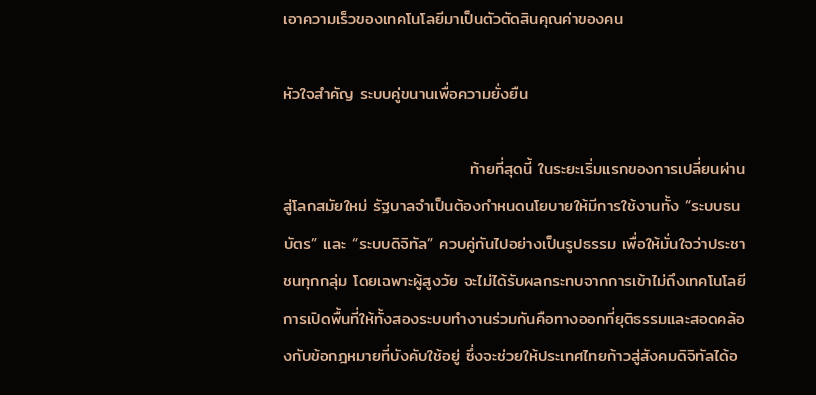เอาความเร็วของเทคโนโลยีมาเป็นตัวตัดสินคุณค่าของคน

หัวใจสำคัญ ระบบคู่ขนานเพื่อความยั่งยืน

                                ท้ายที่สุดนี้ ในระยะเริ่มแรกของการเปลี่ยนผ่านสู่โลกสมัยใหม่ รัฐบาลจำเป็นต้องกำหนดนโยบายให้มีการใช้งานทั้ง “ระบบธนบัตร” และ “ระบบดิจิทัล” ควบคู่กันไปอย่างเป็นรูปธรรม เพื่อให้มั่นใจว่าประชาชนทุกกลุ่ม โดยเฉพาะผู้สูงวัย จะไม่ได้รับผลกระทบจากการเข้าไม่ถึงเทคโนโลยี การเปิดพื้นที่ให้ทั้งสองระบบทำงานร่วมกันคือทางออกที่ยุติธรรมและสอดคล้องกับข้อกฎหมายที่บังคับใช้อยู่ ซึ่งจะช่วยให้ประเทศไทยก้าวสู่สังคมดิจิทัลได้อ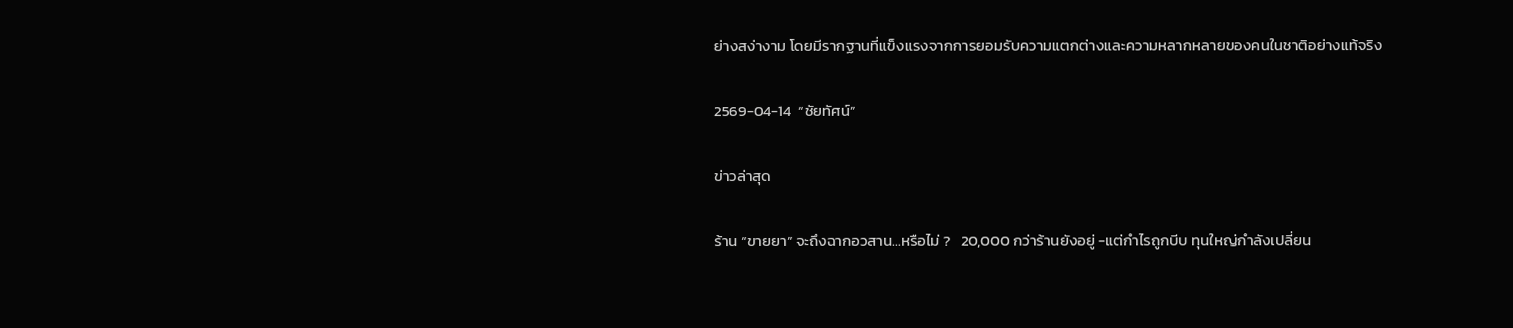ย่างสง่างาม โดยมีรากฐานที่แข็งแรงจากการยอมรับความแตกต่างและความหลากหลายของคนในชาติอย่างแท้จริง

2569-04-14  “ชัยทัศน์”

ข่าวล่าสุด

ร้าน “ขายยา” จะถึงฉากอวสาน…หรือไม่ ?   20,000 กว่าร้านยังอยู่ -แต่กำไรถูกบีบ ทุนใหญ่กำลังเปลี่ยน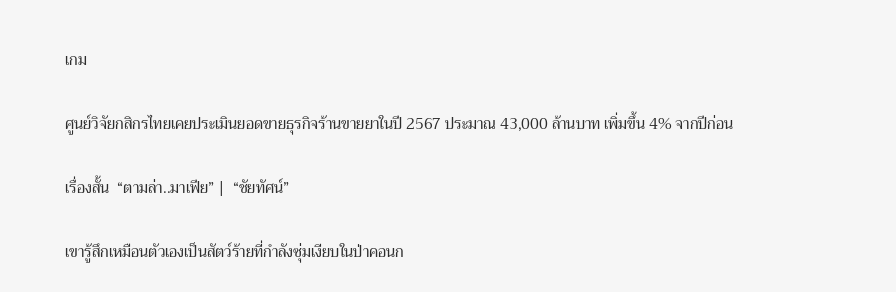เกม

ศูนย์วิจัยกสิกรไทยเคยประเมินยอดขายธุรกิจร้านขายยาในปี 2567 ประมาณ 43,000 ล้านบาท เพิ่มขึ้น 4% จากปีก่อน

เรื่องสั้น  “ตามล่า..มาเฟีย” |  “ชัยทัศน์”

เขารู้สึกเหมือนตัวเองเป็นสัตว์ร้ายที่กำลังซุ่มเงียบในป่าคอนก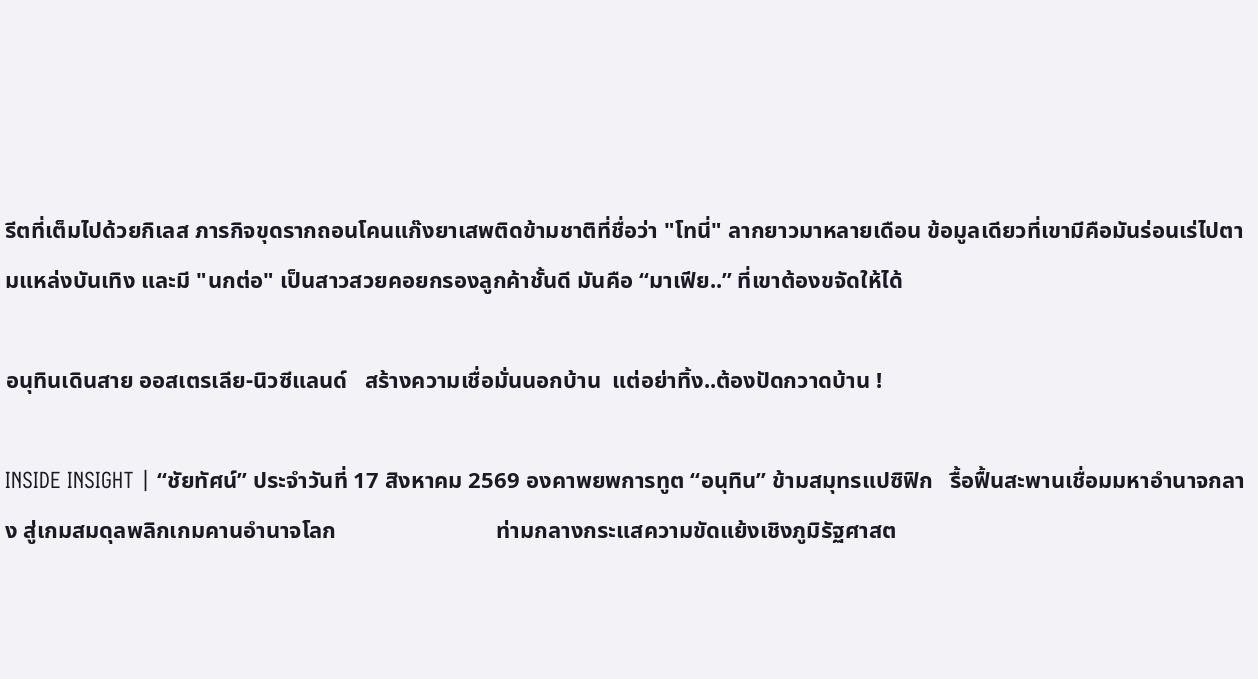รีตที่เต็มไปด้วยกิเลส ภารกิจขุดรากถอนโคนแก๊งยาเสพติดข้ามชาติที่ชื่อว่า "โทนี่" ลากยาวมาหลายเดือน ข้อมูลเดียวที่เขามีคือมันร่อนเร่ไปตามแหล่งบันเทิง และมี "นกต่อ" เป็นสาวสวยคอยกรองลูกค้าชั้นดี มันคือ “มาเฟีย..” ที่เขาต้องขจัดให้ได้

อนุทินเดินสาย ออสเตรเลีย-นิวซีแลนด์   สร้างความเชื่อมั่นนอกบ้าน  แต่อย่าทิ้ง..ต้องปัดกวาดบ้าน !

INSIDE INSIGHT | “ชัยทัศน์” ประจำวันที่ 17 สิงหาคม 2569 องคาพยพการทูต “อนุทิน” ข้ามสมุทรแปซิฟิก   รื้อฟื้นสะพานเชื่อมมหาอำนาจกลาง สู่เกมสมดุลพลิกเกมคานอำนาจโลก                            ท่ามกลางกระแสความขัดแย้งเชิงภูมิรัฐศาสต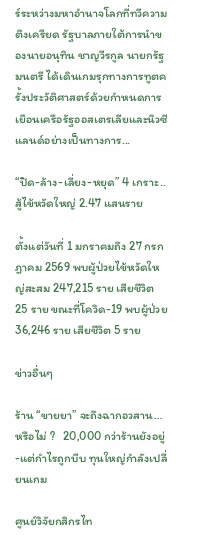ร์ระหว่างมหาอำนาจโลกที่ทวีความตึงเครียด รัฐบาลภายใต้การนำของนายอนุทิน ชาญวีรกูล นายกรัฐมนตรี ได้เดินเกมรุกทางการทูตครั้งประวัติศาสตร์ด้วยกำหนดการเยือนเครือรัฐออสเตรเลียและนิวซีแลนด์อย่างเป็นทางการ...

“ปิด-ล้าง-เลี่ยง-หยุด” 4 เกราะ..สู้ไข้หวัดใหญ่ 2.47 แสนราย

ตั้งแต่วันที่ 1 มกราคมถึง 27 กรกฎาคม 2569 พบผู้ป่วยไข้หวัดใหญ่สะสม 247,215 ราย เสียชีวิต 25 ราย ขณะที่โควิด-19 พบผู้ป่วย 36,246 ราย เสียชีวิต 5 ราย

ข่าวอื่นๆ

ร้าน “ขายยา” จะถึงฉากอวสาน…หรือไม่ ?   20,000 กว่าร้านยังอยู่ -แต่กำไรถูกบีบ ทุนใหญ่กำลังเปลี่ยนเกม

ศูนย์วิจัยกสิกรไท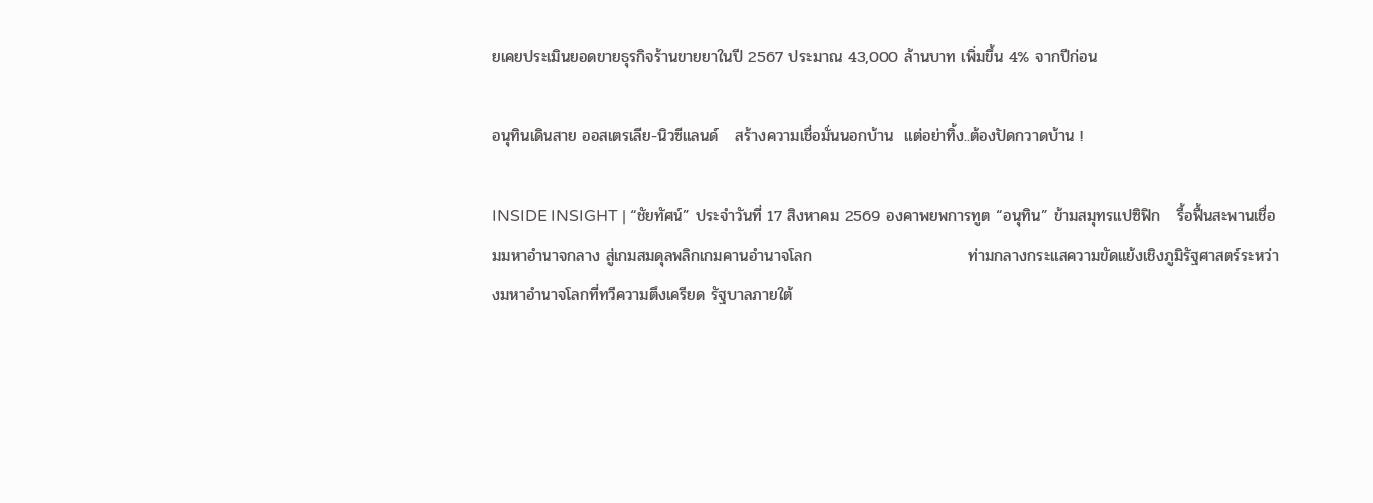ยเคยประเมินยอดขายธุรกิจร้านขายยาในปี 2567 ประมาณ 43,000 ล้านบาท เพิ่มขึ้น 4% จากปีก่อน

อนุทินเดินสาย ออสเตรเลีย-นิวซีแลนด์   สร้างความเชื่อมั่นนอกบ้าน  แต่อย่าทิ้ง..ต้องปัดกวาดบ้าน !

INSIDE INSIGHT | “ชัยทัศน์” ประจำวันที่ 17 สิงหาคม 2569 องคาพยพการทูต “อนุทิน” ข้ามสมุทรแปซิฟิก   รื้อฟื้นสะพานเชื่อมมหาอำนาจกลาง สู่เกมสมดุลพลิกเกมคานอำนาจโลก                            ท่ามกลางกระแสความขัดแย้งเชิงภูมิรัฐศาสตร์ระหว่างมหาอำนาจโลกที่ทวีความตึงเครียด รัฐบาลภายใต้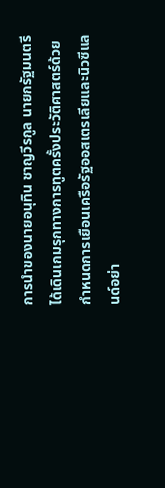การนำของนายอนุทิน ชาญวีรกูล นายกรัฐมนตรี ได้เดินเกมรุกทางการทูตครั้งประวัติศาสตร์ด้วยกำหนดการเยือนเครือรัฐออสเตรเลียและนิวซีแลนด์อย่า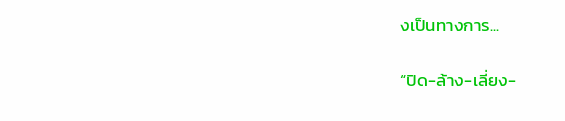งเป็นทางการ...

“ปิด-ล้าง-เลี่ยง-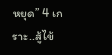หยุด” 4 เกราะ..สู้ไข้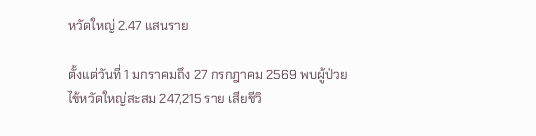หวัดใหญ่ 2.47 แสนราย

ตั้งแต่วันที่ 1 มกราคมถึง 27 กรกฎาคม 2569 พบผู้ป่วยไข้หวัดใหญ่สะสม 247,215 ราย เสียชีวิ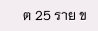ต 25 ราย ข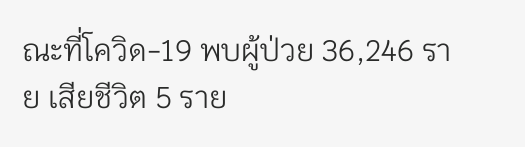ณะที่โควิด-19 พบผู้ป่วย 36,246 ราย เสียชีวิต 5 ราย